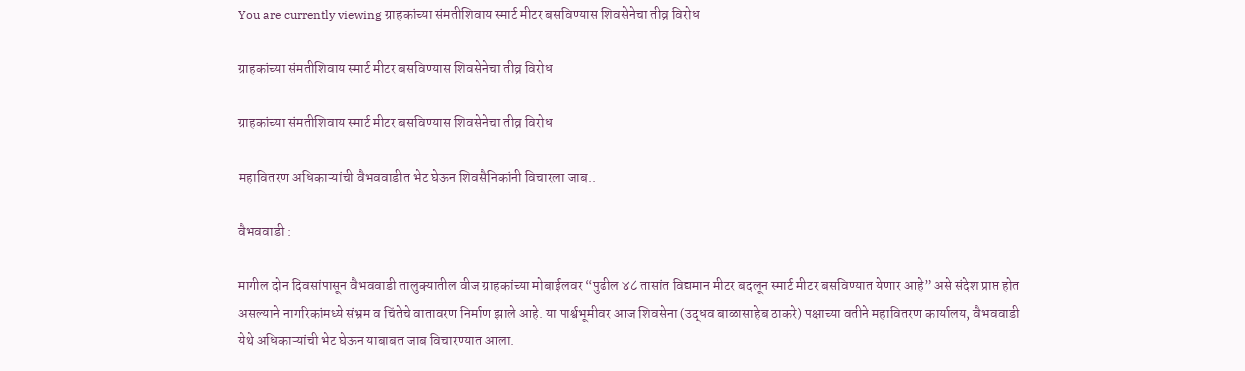You are currently viewing ग्राहकांच्या संमतीशिवाय स्मार्ट मीटर बसविण्यास शिवसेनेचा तीव्र विरोध

ग्राहकांच्या संमतीशिवाय स्मार्ट मीटर बसविण्यास शिवसेनेचा तीव्र विरोध

ग्राहकांच्या संमतीशिवाय स्मार्ट मीटर बसविण्यास शिवसेनेचा तीव्र विरोध

महावितरण अधिकाऱ्यांची वैभववाडीत भेट घेऊन शिवसैनिकांनी विचारला जाब..

वैभववाडी :

मागील दोन दिवसांपासून वैभववाडी तालुक्यातील वीज ग्राहकांच्या मोबाईलवर “पुढील ४८ तासांत विद्यमान मीटर बदलून स्मार्ट मीटर बसविण्यात येणार आहे” असे संदेश प्राप्त होत असल्याने नागरिकांमध्ये संभ्रम व चिंतेचे वातावरण निर्माण झाले आहे. या पार्श्वभूमीवर आज शिवसेना (उद्धव बाळासाहेब ठाकरे) पक्षाच्या वतीने महावितरण कार्यालय, वैभववाडी येथे अधिकाऱ्यांची भेट घेऊन याबाबत जाब विचारण्यात आला.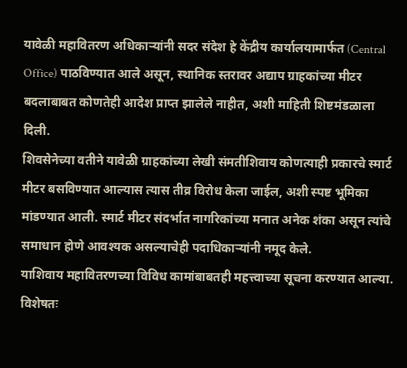यावेळी महावितरण अधिकाऱ्यांनी सदर संदेश हे केंद्रीय कार्यालयामार्फत (Central Office) पाठविण्यात आले असून, स्थानिक स्तरावर अद्याप ग्राहकांच्या मीटर बदलाबाबत कोणतेही आदेश प्राप्त झालेले नाहीत, अशी माहिती शिष्टमंडळाला दिली.
शिवसेनेच्या वतीने यावेळी ग्राहकांच्या लेखी संमतीशिवाय कोणत्याही प्रकारचे स्मार्ट मीटर बसविण्यात आल्यास त्यास तीव्र विरोध केला जाईल, अशी स्पष्ट भूमिका मांडण्यात आली. स्मार्ट मीटर संदर्भात नागरिकांच्या मनात अनेक शंका असून त्यांचे समाधान होणे आवश्यक असल्याचेही पदाधिकाऱ्यांनी नमूद केले.
याशिवाय महावितरणच्या विविध कामांबाबतही महत्त्वाच्या सूचना करण्यात आल्या. विशेषतः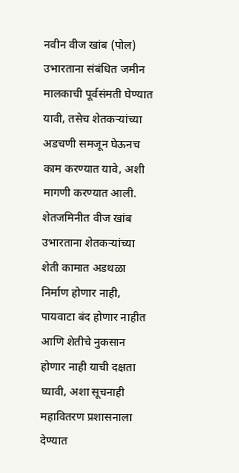नवीन वीज खांब (पोल) उभारताना संबंधित जमीन मालकाची पूर्वसंमती घेण्यात यावी, तसेच शेतकऱ्यांच्या अडचणी समजून घेऊनच काम करण्यात यावे, अशी मागणी करण्यात आली.
शेतजमिनीत वीज खांब उभारताना शेतकऱ्यांच्या शेती कामात अडथळा निर्माण होणार नाही, पायवाटा बंद होणार नाहीत आणि शेतीचे नुकसान होणार नाही याची दक्षता घ्यावी, अशा सूचनाही महावितरण प्रशासनाला देण्यात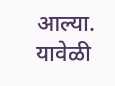आल्या.
यावेळी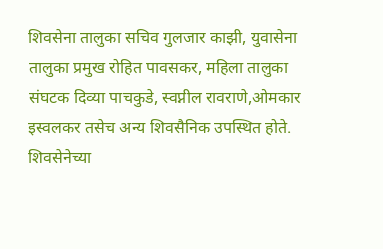शिवसेना तालुका सचिव गुलजार काझी, युवासेना तालुका प्रमुख रोहित पावसकर, महिला तालुका संघटक दिव्या पाचकुडे, स्वप्नील रावराणे,ओमकार इस्वलकर तसेच अन्य शिवसैनिक उपस्थित होते.
शिवसेनेच्या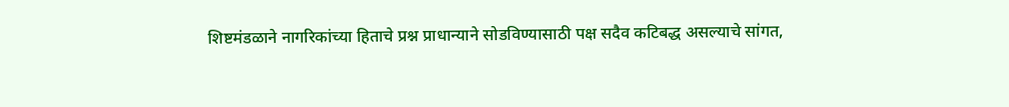शिष्टमंडळाने नागरिकांच्या हिताचे प्रश्न प्राधान्याने सोडविण्यासाठी पक्ष सदैव कटिबद्ध असल्याचे सांगत,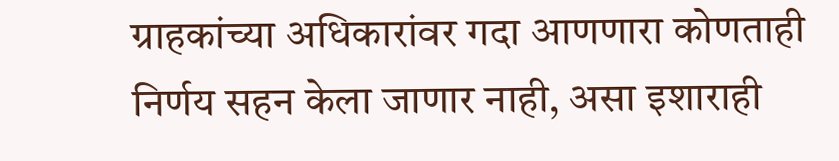ग्राहकांच्या अधिकारांवर गदा आणणारा कोणताही निर्णय सहन केला जाणार नाही, असा इशाराही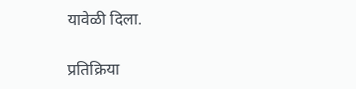यावेळी दिला.

प्रतिक्रिया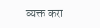व्यक्त करा